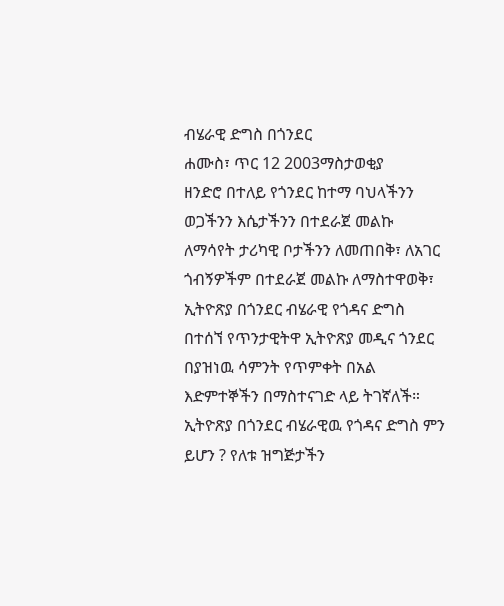ብሄራዊ ድግስ በጎንደር
ሐሙስ፣ ጥር 12 2003ማስታወቂያ
ዘንድሮ በተለይ የጎንደር ከተማ ባህላችንን ወጋችንን እሴታችንን በተደራጀ መልኩ ለማሳየት ታሪካዊ ቦታችንን ለመጠበቅ፣ ለአገር ጎብኝዎችም በተደራጀ መልኩ ለማስተዋወቅ፣ ኢትዮጽያ በጎንደር ብሄራዊ የጎዳና ድግስ በተሰኘ የጥንታዊትዋ ኢትዮጽያ መዲና ጎንደር በያዝነዉ ሳምንት የጥምቀት በአል እድምተኞችን በማስተናገድ ላይ ትገኛለች። ኢትዮጽያ በጎንደር ብሄራዊዉ የጎዳና ድግስ ምን ይሆን ? የለቱ ዝግጅታችን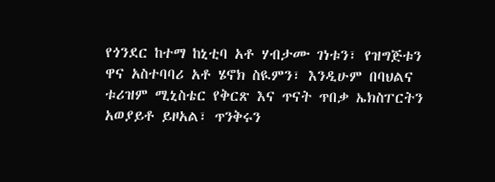የጎንደር ከተማ ከኒቲባ አቶ ሃብታሙ ገነቱን፣ የዝግጅቱን ዋና አስተባባሪ አቶ ሄኖክ ስዪምን፣ እንዲሁም በባህልና ቱሪዝም ሚኒስቴር የቅርጽ እና ጥናት ጥበቃ ኤክስፐርትን አወያይቶ ይዞአል፣ ጥንቅሩን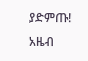ያድምጡ!
አዜብ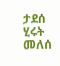ታደሰ
ሂሩት መለሰ